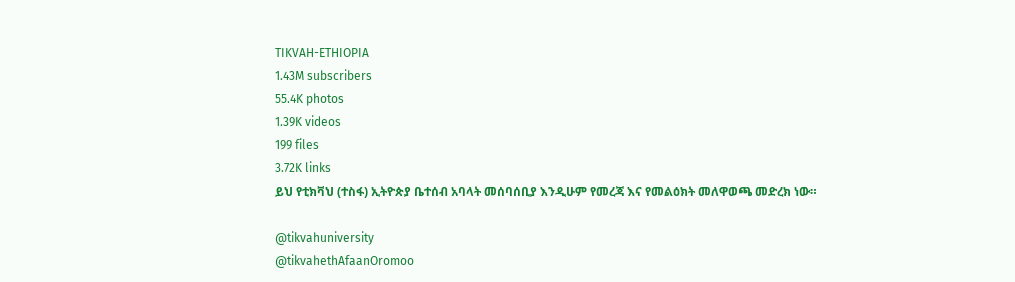TIKVAH-ETHIOPIA
1.43M subscribers
55.4K photos
1.39K videos
199 files
3.72K links
ይህ የቲክቫህ (ተስፋ) ኢትዮጵያ ቤተሰብ አባላት መሰባሰቢያ እንዲሁም የመረጃ እና የመልዕክት መለዋወጫ መድረክ ነው።

@tikvahuniversity
@tikvahethAfaanOromoo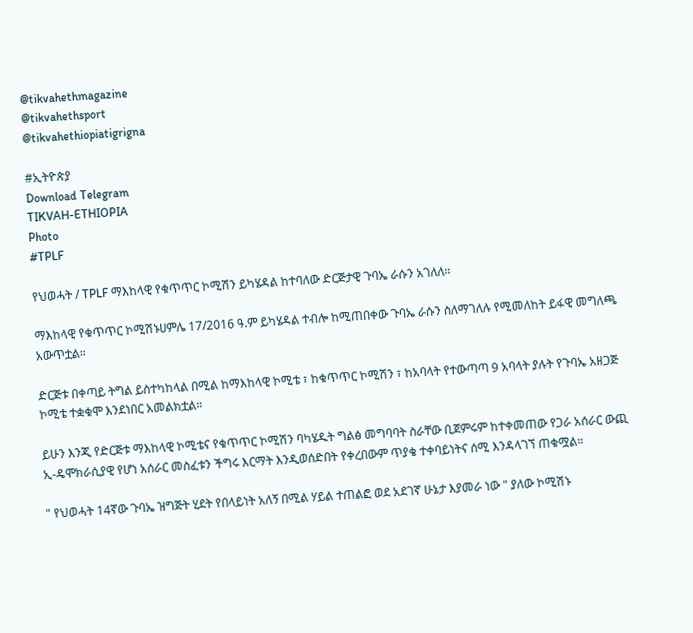@tikvahethmagazine
@tikvahethsport
@tikvahethiopiatigrigna

#ኢትዮጵያ
Download Telegram
TIKVAH-ETHIOPIA
Photo
#TPLF

የህወሓት / TPLF ማእከላዊ የቁጥጥር ኮሚሽን ይካሄዳል ከተባለው ድርጅታዊ ጉባኤ ራሱን አገለለ።

ማእከላዊ የቁጥጥር ኮሚሽኑሀምሌ 17/2016 ዓ.ም ይካሄዳል ተብሎ ከሚጠበቀው ጉባኤ ራሱን ስለማገለሉ የሚመለከት ይፋዊ መግለጫ አውጥቷል።

ድርጅቱ በቀጣይ ትግል ይስተካከላል በሚል ከማእከላዊ ኮሚቴ ፣ ከቁጥጥር ኮሚሽን ፣ ከአባላት የተውጣጣ 9 አባላት ያሉት የጉባኤ አዘጋጅ ኮሚቴ ተቋቁሞ እንደነበር አመልክቷል።

ይሁን እንጂ የድርጅቱ ማእከላዊ ኮሚቴና የቁጥጥር ኮሚሽን ባካሄዱት ግልፅ መግባባት ስራቸው ቢጀምሩም ከተቀመጠው የጋራ አሰራር ውጪ ኢ-ዴሞክራሲያዊ የሆነ አሰራር መስፈቱን ችግሩ እርማት እንዲወሰድበት የቀረበውም ጥያቄ ተቀባይነትና ሰሚ እንዳላገኘ ጠቁሟል።

" የህወሓት 14ኛው ጉባኤ ዝግጅት ሂደት የበላይነት አለኝ በሚል ሃይል ተጠልፎ ወደ አደገኛ ሁኔታ እያመራ ነው " ያለው ኮሚሽኑ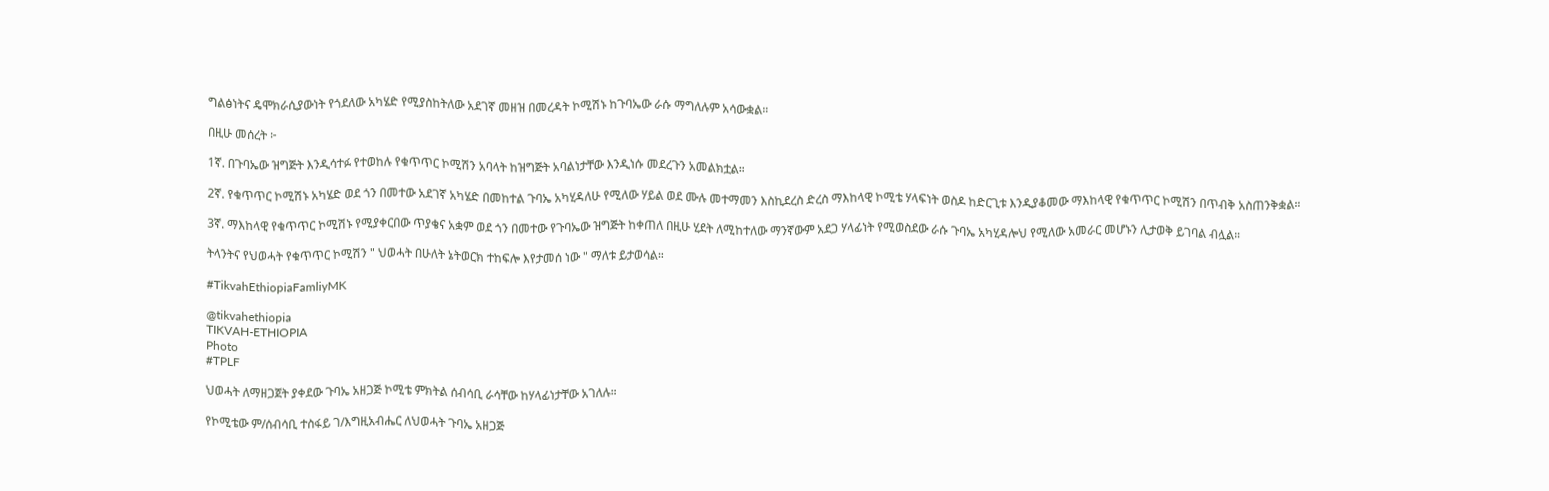ግልፅነትና ዴሞክራሲያውነት የጎደለው አካሄድ የሚያስከትለው አደገኛ መዘዝ በመረዳት ኮሚሽኑ ከጉባኤው ራሱ ማግለሉም አሳውቋል።

በዚሁ መሰረት ፦

1ኛ. በጉባኤው ዝግጅት እንዲሳተፉ የተወከሉ የቁጥጥር ኮሚሽን አባላት ከዝግጅት አባልነታቸው እንዲነሱ መደረጉን አመልክቷል።

2ኛ. የቁጥጥር ኮሚሽኑ አካሄድ ወደ ጎን በመተው አደገኛ አካሄድ በመከተል ጉባኤ አካሂዳለሁ የሚለው ሃይል ወደ ሙሉ መተማመን እስኪደረስ ድረስ ማእከላዊ ኮሚቴ ሃላፍነት ወስዶ ከድርጊቱ እንዲያቆመው ማእከላዊ የቁጥጥር ኮሚሽን በጥብቅ አስጠንቅቋል።

3ኛ. ማእከላዊ የቁጥጥር ኮሚሽኑ የሚያቀርበው ጥያቄና አቋም ወደ ጎን በመተው የጉባኤው ዝግጅት ከቀጠለ በዚሁ ሂደት ለሚከተለው ማንኛውም አደጋ ሃላፊነት የሚወስደው ራሱ ጉባኤ አካሂዳሎህ የሚለው አመራር መሆኑን ሊታወቅ ይገባል ብሏል።

ትላንትና የህወሓት የቁጥጥር ኮሚሽን " ህወሓት በሁለት ኔትወርክ ተከፍሎ እየታመሰ ነው " ማለቱ ይታወሳል።

#TikvahEthiopiaFamliyMK

@tikvahethiopia
TIKVAH-ETHIOPIA
Photo
#TPLF

ህወሓት ለማዘጋጀት ያቀደው ጉባኤ አዘጋጅ ኮሚቴ ምክትል ሰብሳቢ ራሳቸው ከሃላፊነታቸው አገለሉ።

የኮሚቴው ም/ሰብሳቢ ተስፋይ ገ/እግዚአብሔር ለህወሓት ጉባኤ አዘጋጅ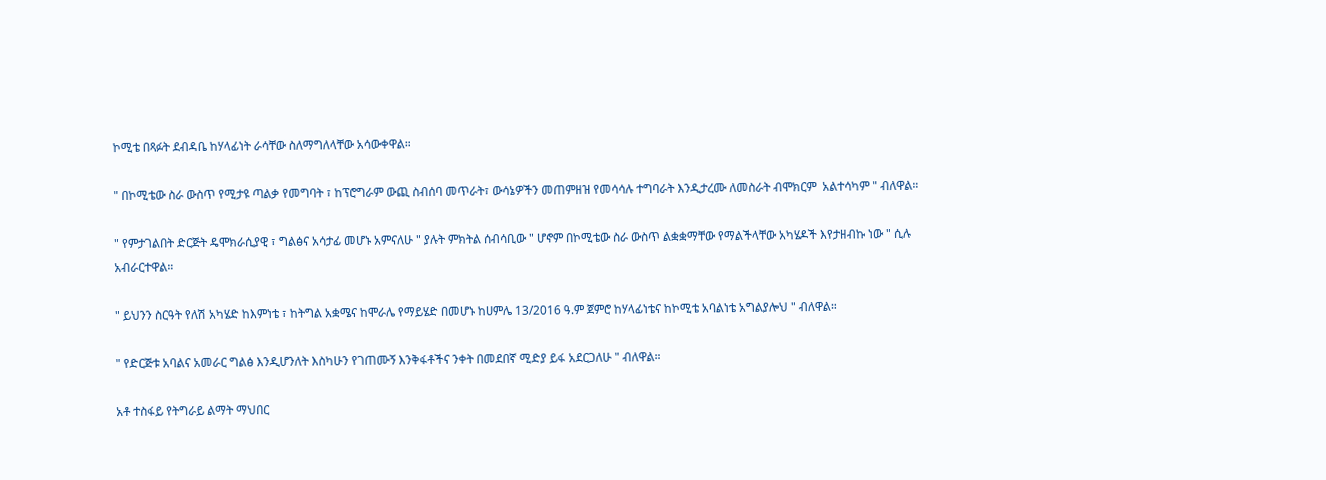ኮሚቴ በጻፉት ደብዳቤ ከሃላፊነት ራሳቸው ስለማግለላቸው አሳውቀዋል።

" በኮሚቴው ስራ ውስጥ የሚታዩ ጣልቃ የመግባት ፣ ከፕሮግራም ውጪ ስብሰባ መጥራት፣ ውሳኔዎችን መጠምዘዝ የመሳሳሉ ተግባራት እንዲታረሙ ለመስራት ብሞክርም  አልተሳካም " ብለዋል።

" የምታገልበት ድርጅት ዴሞክራሲያዊ ፣ ግልፅና አሳታፊ መሆኑ አምናለሁ " ያሉት ምክትል ሰብሳቢው " ሆኖም በኮሚቴው ስራ ውስጥ ልቋቋማቸው የማልችላቸው አካሄዶች እየታዘብኩ ነው " ሲሉ አብራርተዋል።

" ይህንን ስርዓት የለሽ አካሄድ ከእምነቴ ፣ ከትግል አቋሜና ከሞራሌ የማይሄድ በመሆኑ ከሀምሌ 13/2016 ዓ.ም ጀምሮ ከሃላፊነቴና ከኮሚቴ አባልነቴ አግልያሎህ " ብለዋል።

" የድርጅቱ አባልና አመራር ግልፅ እንዲሆንለት እስካሁን የገጠሙኝ እንቅፋቶችና ንቀት በመደበኛ ሚድያ ይፋ አደርጋለሁ " ብለዋል።

አቶ ተስፋይ የትግራይ ልማት ማህበር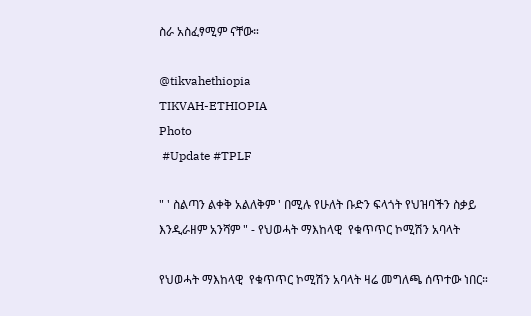ስራ አስፈፃሚም ናቸው።

@tikvahethiopia
TIKVAH-ETHIOPIA
Photo
 #Update #TPLF

" ' ስልጣን ልቀቅ አልለቅም ' በሚሉ የሁለት ቡድን ፍላጎት የህዝባችን ስቃይ እንዲራዘም አንሻም " - የህወሓት ማእከላዊ  የቁጥጥር ኮሚሽን አባላት

የህወሓት ማእከላዊ  የቁጥጥር ኮሚሽን አባላት ዛሬ መግለጫ ሰጥተው ነበር።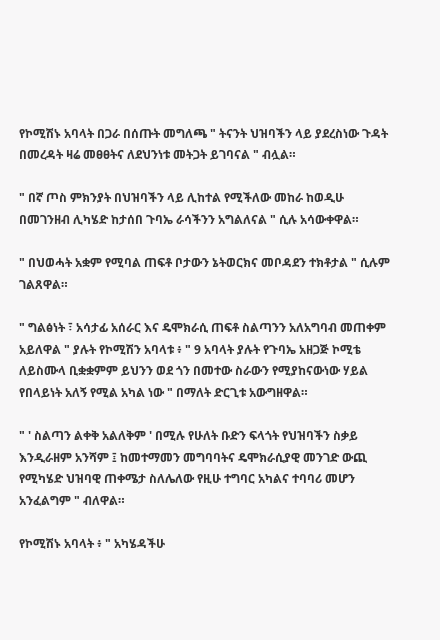የኮሚሽኑ አባላት በጋራ በሰጡት መግለጫ " ትናንት ህዝባችን ላይ ያደረስነው ጉዳት በመረዳት ዛሬ መፀፀትና ለደህንነቱ መትጋት ይገባናል " ብሏል።

" በኛ ጦስ ምክንያት በህዝባችን ላይ ሊከተል የሚችለው መከራ ከወዲሁ በመገንዘብ ሊካሄድ ከታሰበ ጉባኤ ራሳችንን አግልለናል " ሲሉ አሳውቀዋል።

" በህወሓት አቋም የሚባል ጠፍቶ ቦታውን ኔትወርክና መቦዳደን ተክቶታል " ሲሉም ገልጸዋል።

" ግልፅነት ፣ አሳታፊ አሰራር እና ዴሞክራሲ ጠፍቶ ስልጣንን አለአግባብ መጠቀም አይለዋል " ያሉት የኮሚሽን አባላቱ ፥ " 9 አባላት ያሉት የጉባኤ አዘጋጅ ኮሚቴ ለይስሙላ ቢቋቋምም ይህንን ወደ ጎን በመተው ስራውን የሚያከናውነው ሃይል የበላይነት አለኝ የሚል አካል ነው " በማለት ድርጊቱ አውግዘዋል።

" ' ስልጣን ልቀቅ አልለቅም ' በሚሉ የሁለት ቡድን ፍላጎት የህዝባችን ስቃይ እንዲራዘም አንሻም ፤ ከመተማመን መግባባትና ዴሞክራሲያዊ መንገድ ውጪ የሚካሄድ ህዝባዊ ጠቀሜታ ስለሌለው የዚሁ ተግባር አካልና ተባባሪ መሆን አንፈልግም " ብለዋል።

የኮሚሽኑ አባላት ፥ " አካሄዳችሁ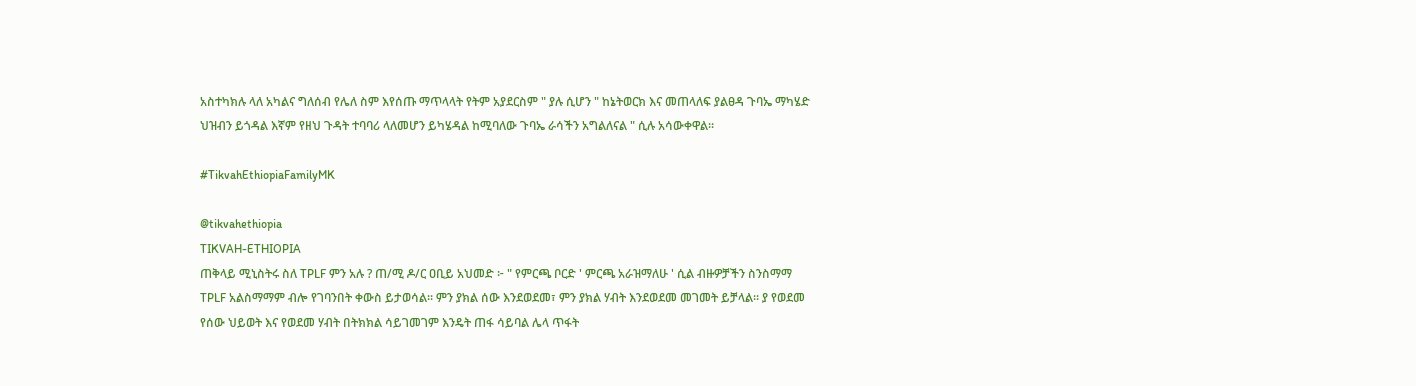አስተካክሉ ላለ አካልና ግለሰብ የሌለ ስም እየሰጡ ማጥላላት የትም አያደርስም " ያሉ ሲሆን " ከኔትወርክ እና መጠላለፍ ያልፀዳ ጉባኤ ማካሄድ ህዝብን ይጎዳል እኛም የዘህ ጉዳት ተባባሪ ላለመሆን ይካሄዳል ከሚባለው ጉባኤ ራሳችን አግልለናል " ሲሉ አሳውቀዋል።

#TikvahEthiopiaFamilyMK

@tikvahethiopia
TIKVAH-ETHIOPIA
ጠቅላይ ሚኒስትሩ ስለ TPLF ምን አሉ ? ጠ/ሚ ዶ/ር ዐቢይ አህመድ ፦ " የምርጫ ቦርድ ' ምርጫ አራዝማለሁ ' ሲል ብዙዎቻችን ስንስማማ TPLF አልስማማም ብሎ የገባንበት ቀውስ ይታወሳል። ምን ያክል ሰው እንደወደመ፣ ምን ያክል ሃብት እንደወደመ መገመት ይቻላል። ያ የወደመ የሰው ህይወት እና የወደመ ሃብት በትክክል ሳይገመገም እንዴት ጠፋ ሳይባል ሌላ ጥፋት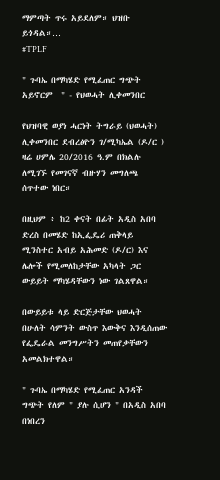ማምጣት ጥሩ አይደለም። ህዝቡ ይጎዳል።…
#TPLF

" ጉባኤ በማካሄድ የሚፈጠር ግጭት አይኖርም  " - የህወሓት ሊቀመንበር

የህዝባዊ ወያነ ሓርነት ትግራይ (ህወሓት) ሊቀመንበር ደብረፅዮን ገ/ሚካኤል (ዶ/ር ) ዛሬ ሀምሌ 20/2016 ዓ.ም በክልሉ ለሚገኙ የመገናኛ ብዙሃን መግለጫ ሰጥተው ነበር።

በዚህም ፥ ከ2 ቀናት በፊት አዲስ አበባ ድረስ በመሄድ ከኢፌዴሪ ጠቅላይ ሚንስተር አብይ አሕመድ (ዶ/ር) እና ሌሎች የሚመለከታቸው አካላት ጋር ውይይት ማካሄዳቸውን ነው ገልጸዋል።

በውይይቱ ላይ ድርጅታቸው ህወሓት በሁለት ሳምንት ውስጥ እውቅና እንዲሰጠው የፌዴራል መንግሥትን መጠየቃቸውን አመልክተዋል።

" ጉባኤ በማካሄድ የሚፈጠር አንዳች ግጭት የለም " ያሉ ሲሆን " በአዲስ አበባ በነበረን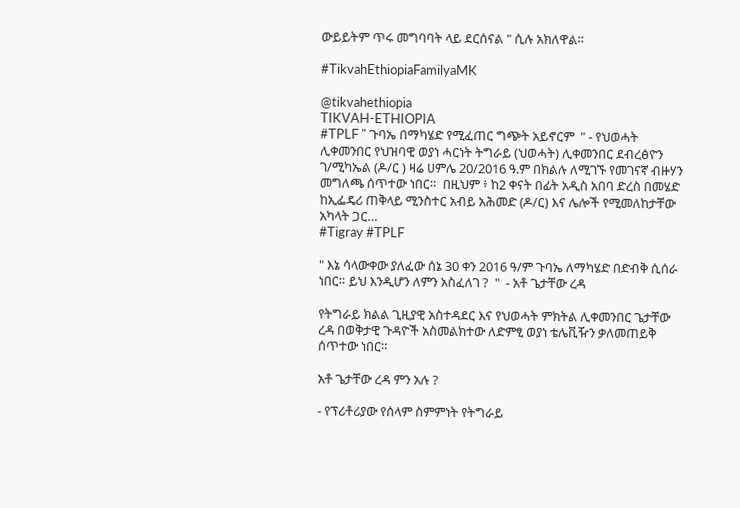ውይይትም ጥሩ መግባባት ላይ ደርሰናል " ሲሉ አክለዋል።

#TikvahEthiopiaFamilyaMK

@tikvahethiopia
TIKVAH-ETHIOPIA
#TPLF " ጉባኤ በማካሄድ የሚፈጠር ግጭት አይኖርም  " - የህወሓት ሊቀመንበር የህዝባዊ ወያነ ሓርነት ትግራይ (ህወሓት) ሊቀመንበር ደብረፅዮን ገ/ሚካኤል (ዶ/ር ) ዛሬ ሀምሌ 20/2016 ዓ.ም በክልሉ ለሚገኙ የመገናኛ ብዙሃን መግለጫ ሰጥተው ነበር።  በዚህም ፥ ከ2 ቀናት በፊት አዲስ አበባ ድረስ በመሄድ ከኢፌዴሪ ጠቅላይ ሚንስተር አብይ አሕመድ (ዶ/ር) እና ሌሎች የሚመለከታቸው አካላት ጋር…
#Tigray #TPLF

" እኔ ሳላውቀው ያለፈው ሰኔ 30 ቀን 2016 ዓ/ም ጉባኤ ለማካሄድ በድብቅ ሲሰራ ነበር። ይህ እንዲሆን ለምን አስፈለገ ?  "  - አቶ ጌታቸው ረዳ

የትግራይ ክልል ጊዚያዊ አስተዳደር እና የህወሓት ምክትል ሊቀመንበር ጌታቸው ረዳ በወቅታዊ ጉዳዮች አስመልክተው ለድምፂ ወያነ ቴሌቪዥን ቃለመጠይቅ ሰጥተው ነበር።

አቶ ጌታቸው ረዳ ምን አሉ ?

- የፕሪቶሪያው የሰላም ስምምነት የትግራይ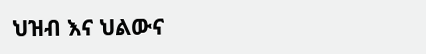ህዝብ እና ህልውና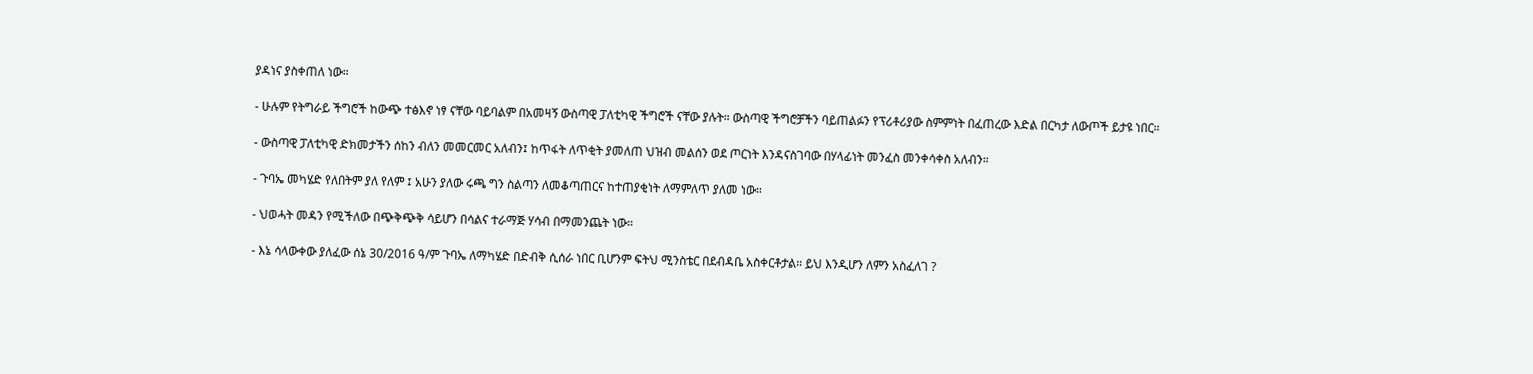ያዳነና ያስቀጠለ ነው።

- ሁሉም የትግራይ ችግሮች ከውጭ ተፅእኖ ነፃ ናቸው ባይባልም በአመዛኝ ውስጣዊ ፓለቲካዊ ችግሮች ናቸው ያሉት። ውስጣዊ ችግሮቻችን ባይጠልፉን የፕሪቶሪያው ስምምነት በፈጠረው እድል በርካታ ለውጦች ይታዩ ነበር።

- ውስጣዊ ፓለቲካዊ ድክመታችን ሰከን ብለን መመርመር አለብን፤ ከጥፋት ለጥቂት ያመለጠ ህዝብ መልሰን ወደ ጦርነት እንዳናስገባው በሃላፊነት መንፈስ መንቀሳቀስ አለብን።

- ጉባኤ መካሄድ የለበትም ያለ የለም ፤ አሁን ያለው ሩጫ ግን ስልጣን ለመቆጣጠርና ከተጠያቂነት ለማምለጥ ያለመ ነው።

- ህወሓት መዳን የሚችለው በጭቅጭቅ ሳይሆን በሳልና ተራማጅ ሃሳብ በማመንጨት ነው።

- እኔ ሳላውቀው ያለፈው ሰኔ 30/2016 ዓ/ም ጉባኤ ለማካሄድ በድብቅ ሲሰራ ነበር ቢሆንም ፍትህ ሚንስቴር በደብዳቤ አስቀርቶታል። ይህ እንዲሆን ለምን አስፈለገ ?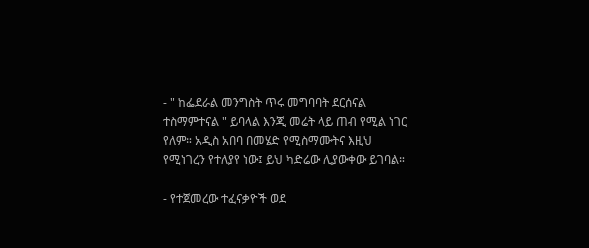- " ከፌደራል መንግስት ጥሩ መግባባት ደርሰናል ተስማምተናል " ይባላል እንጂ መሬት ላይ ጠብ የሚል ነገር የለም። አዲስ አበባ በመሄድ የሚስማሙትና እዚህ የሚነገረን የተለያየ ነው፤ ይህ ካድሬው ሊያውቀው ይገባል።

- የተጀመረው ተፈናቃዮች ወደ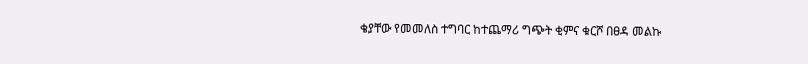ቄያቸው የመመለስ ተግባር ከተጨማሪ ግጭት ቂምና ቁርሾ በፀዳ መልኩ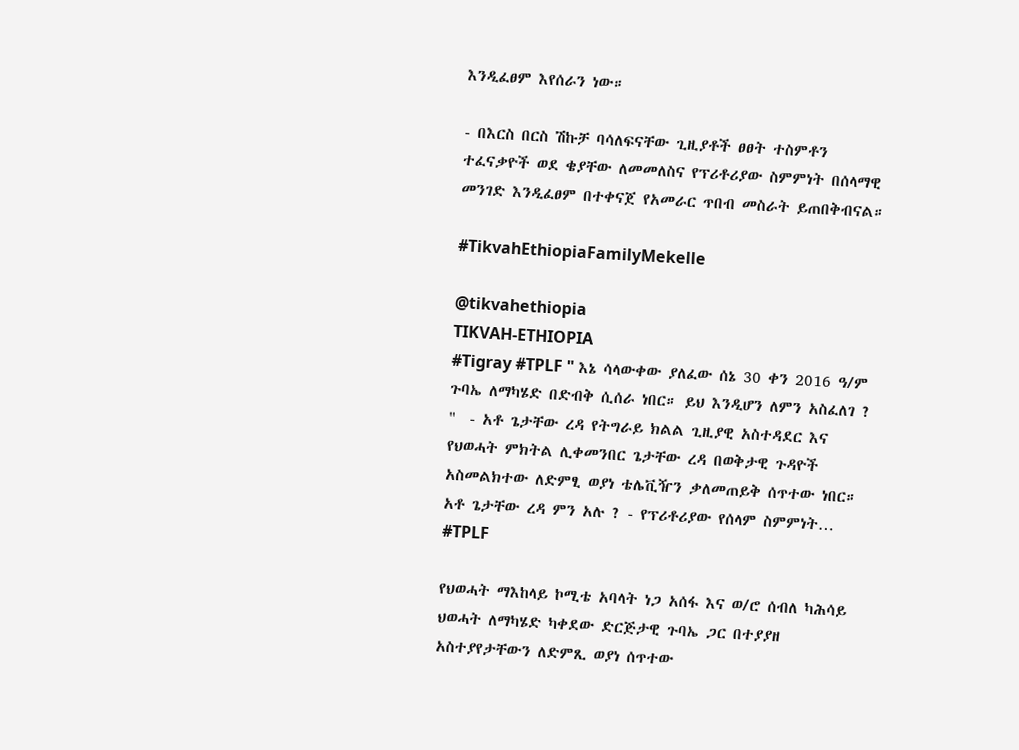እንዲፈፀም እየሰራን ነው።

- በእርስ በርስ ሽኩቻ ባሳለፍናቸው ጊዚያቶች ፀፀት ተስምቶን ተፈናቃዮች ወደ ቄያቸው ለመመለስና የፕሪቶሪያው ስምምነት በሰላማዊ መንገድ እንዲፈፀም በተቀናጀ የአመራር ጥበብ መስራት ይጠበቅብናል።

#TikvahEthiopiaFamilyMekelle

@tikvahethiopia
TIKVAH-ETHIOPIA
#Tigray #TPLF " እኔ ሳላውቀው ያለፈው ሰኔ 30 ቀን 2016 ዓ/ም ጉባኤ ለማካሄድ በድብቅ ሲሰራ ነበር። ይህ እንዲሆን ለምን አስፈለገ ?  "  - አቶ ጌታቸው ረዳ የትግራይ ክልል ጊዚያዊ አስተዳደር እና የህወሓት ምክትል ሊቀመንበር ጌታቸው ረዳ በወቅታዊ ጉዳዮች አስመልክተው ለድምፂ ወያነ ቴሌቪዥን ቃለመጠይቅ ሰጥተው ነበር። አቶ ጌታቸው ረዳ ምን አሉ ? - የፕሪቶሪያው የሰላም ስምምነት…
#TPLF

የህወሓት ማእከላይ ኮሚቴ አባላት ነጋ አሰፋ እና ወ/ሮ ሰብለ ካሕሳይ ህወሓት ለማካሄድ ካቀደው ድርጅታዊ ጉባኤ ጋር በተያያዘ አስተያየታቸውን ለድምጺ ወያነ ሰጥተው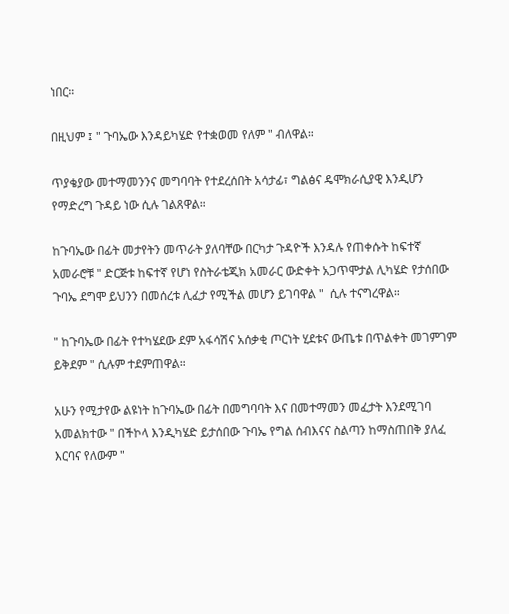ነበር።

በዚህም ፤ " ጉባኤው እንዳይካሄድ የተቋወመ የለም " ብለዋል።

ጥያቄያው መተማመንንና መግባባት የተደረሰበት አሳታፊ፣ ግልፅና ዴሞክራሲያዊ እንዲሆን የማድረግ ጉዳይ ነው ሲሉ ገልጸዋል።

ከጉባኤው በፊት መታየትን መጥራት ያለባቸው በርካታ ጉዳዮች እንዳሉ የጠቀሱት ከፍተኛ አመራሮቹ " ድርጅቱ ከፍተኛ የሆነ የስትራቴጂክ አመራር ውድቀት አጋጥሞታል ሊካሄድ የታሰበው ጉባኤ ደግሞ ይህንን በመሰረቱ ሊፈታ የሚችል መሆን ይገባዋል "  ሲሉ ተናግረዋል።

" ከጉባኤው በፊት የተካሄደው ደም አፋሳሽና አሰቃቂ ጦርነት ሂደቱና ውጤቱ በጥልቀት መገምገም ይቅደም " ሲሉም ተደምጠዋል።

አሁን የሚታየው ልዩነት ከጉባኤው በፊት በመግባባት እና በመተማመን መፈታት እንደሚገባ አመልክተው " በችኮላ እንዲካሄድ ይታሰበው ጉባኤ የግል ሰብእናና ስልጣን ከማስጠበቅ ያለፈ እርባና የለውም "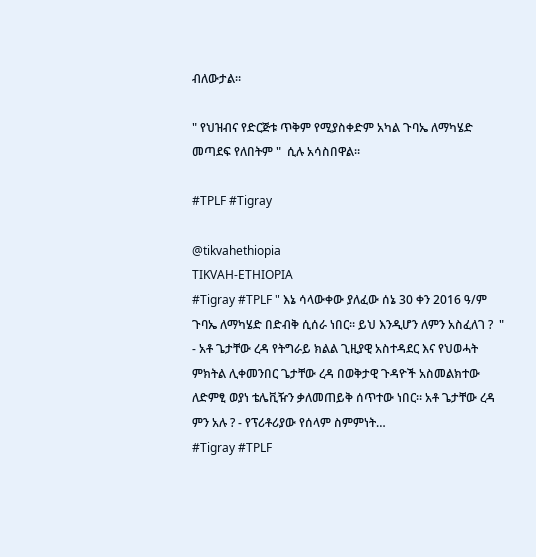ብለውታል።

" የህዝብና የድርጅቱ ጥቅም የሚያስቀድም አካል ጉባኤ ለማካሄድ መጣደፍ የለበትም "  ሲሉ አሳስበዋል።

#TPLF #Tigray

@tikvahethiopia
TIKVAH-ETHIOPIA
#Tigray #TPLF " እኔ ሳላውቀው ያለፈው ሰኔ 30 ቀን 2016 ዓ/ም ጉባኤ ለማካሄድ በድብቅ ሲሰራ ነበር። ይህ እንዲሆን ለምን አስፈለገ ?  "  - አቶ ጌታቸው ረዳ የትግራይ ክልል ጊዚያዊ አስተዳደር እና የህወሓት ምክትል ሊቀመንበር ጌታቸው ረዳ በወቅታዊ ጉዳዮች አስመልክተው ለድምፂ ወያነ ቴሌቪዥን ቃለመጠይቅ ሰጥተው ነበር። አቶ ጌታቸው ረዳ ምን አሉ ? - የፕሪቶሪያው የሰላም ስምምነት…
#Tigray #TPLF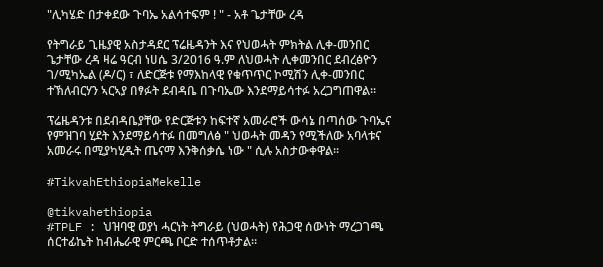"ሊካሄድ በታቀደው ጉባኤ አልሳተፍም ! " - አቶ ጌታቸው ረዳ

የትግራይ ጊዜያዊ አስታዳደር ፕሬዜዳንት እና የህወሓት ምክትል ሊቀ-መንበር ጌታቸው ረዳ ዛሬ ዓርብ ነሀሴ 3/2016 ዓ.ም ለህወሓት ሊቀመንበር ደብረፅዮን ገ/ሚካኤል (ዶ/ር) ፣ ለድርጅቱ የማእከላዊ የቁጥጥር ኮሚሽን ሊቀ-መንበር ተኽለብርሃን ኣርኣያ በፃፉት ደብዳቤ በጉባኤው እንደማይሳተፉ አረጋግጠዋል።

ፕሬዜዳንቱ በደብዳቤያቸው የድርጅቱን ከፍተኛ አመራሮች ውሳኔ በጣሰው ጉባኤና የምዝገባ ሂደት እንደማይሳተፉ በመግለፅ " ህወሓት መዳን የሚችለው አባላቱና አመራሩ በሚያካሂዱት ጤናማ እንቅሰቃሴ ነው " ሲሉ አስታውቀዋል።

#TikvahEthiopiaMekelle

@tikvahethiopia
#TPLF : ህዝባዊ ወያነ ሓርነት ትግራይ (ህወሓት) የሕጋዊ ሰውነት ማረጋገጫ ሰርተፊኬት ከብሔራዊ ምርጫ ቦርድ ተሰጥቶታል።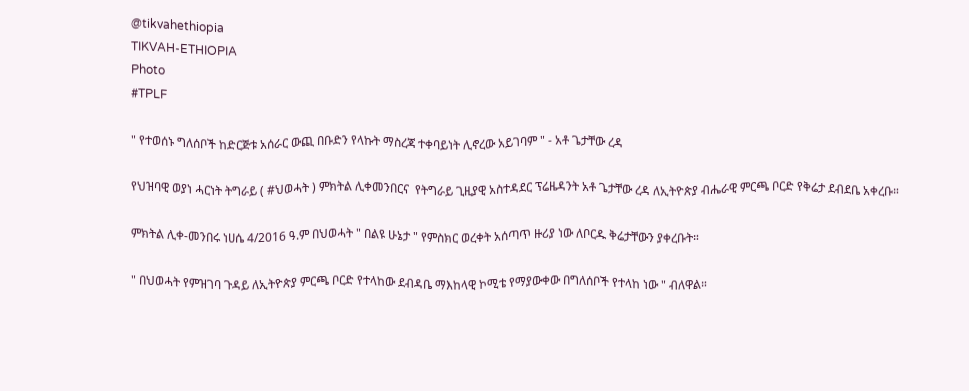@tikvahethiopia
TIKVAH-ETHIOPIA
Photo
#TPLF

" የተወሰኑ ግለሰቦች ከድርጅቱ አሰራር ውጪ በቡድን የላኩት ማስረጃ ተቀባይነት ሊኖረው አይገባም " - አቶ ጌታቸው ረዳ

የህዝባዊ ወያነ ሓርነት ትግራይ ( #ህወሓት ) ምክትል ሊቀመንበርና  የትግራይ ጊዚያዊ አስተዳደር ፕሬዜዳንት አቶ ጌታቸው ረዳ ለኢትዮጵያ ብሔራዊ ምርጫ ቦርድ የቅሬታ ደብደቤ አቀረቡ።

ምክትል ሊቀ-መንበሩ ነሀሴ 4/2016 ዓ.ም በህወሓት " በልዩ ሁኔታ " የምስክር ወረቀት አሰጣጥ ዙሪያ ነው ለቦርዱ ቅሬታቸውን ያቀረቡት።

" በህወሓት የምዝገባ ጉዳይ ለኢትዮጵያ ምርጫ ቦርድ የተላከው ደብዳቤ ማእከላዊ ኮሚቴ የማያውቀው በግለሰቦች የተላከ ነው " ብለዋል።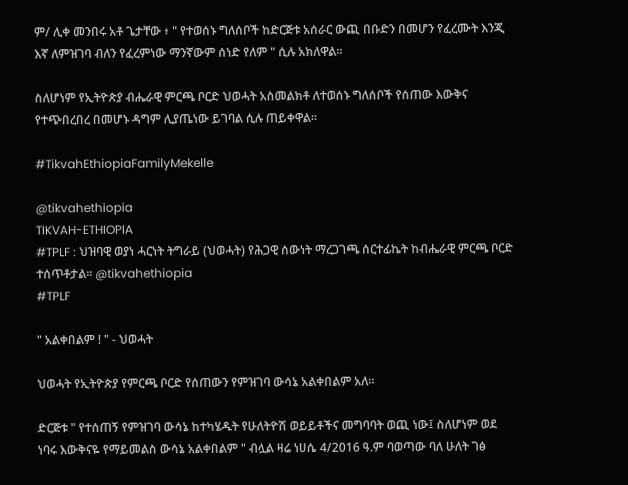ም/ ሊቀ መንበሩ አቶ ጌታቸው ፥ " የተወሰኑ ግለሰቦች ከድርጅቱ አሰራር ውጪ በቡድን በመሆን የፈረሙት እንጂ እኛ ለምዝገባ ብለን የፈረምነው ማንኛውም ሰነድ የለም " ሲሉ አክለዋል።

ስለሆነም የኢትዮጵያ ብሔራዊ ምርጫ ቦርድ ህወሓት አስመልክቶ ለተወሰኑ ግለሰቦች የሰጠው እውቅና የተጭበረበረ በመሆኑ ዳግም ሊያጤነው ይገባል ሲሉ ጠይቀዋል።

#TikvahEthiopiaFamilyMekelle

@tikvahethiopia
TIKVAH-ETHIOPIA
#TPLF : ህዝባዊ ወያነ ሓርነት ትግራይ (ህወሓት) የሕጋዊ ሰውነት ማረጋገጫ ሰርተፊኬት ከብሔራዊ ምርጫ ቦርድ ተሰጥቶታል። @tikvahethiopia
#TPLF

" አልቀበልም ! " - ህወሓት

ህወሓት የኢትዮጵያ የምርጫ ቦርድ የሰጠውን የምዝገባ ውሳኔ አልቀበልም አለ።

ድርጅቱ " የተሰጠኝ የምዝገባ ውሳኔ ከተካሄዱት የሁለትዮሽ ወይይቶችና መግባባት ወጪ ነው፤ ስለሆነም ወደ ነባሩ እውቅናዬ የማይመልስ ውሳኔ አልቀበልም " ብሏል ዛሬ ነሀሴ 4/2016 ዓ.ም ባወጣው ባለ ሁለት ገፅ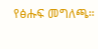የፅሑፍ መግለጫ።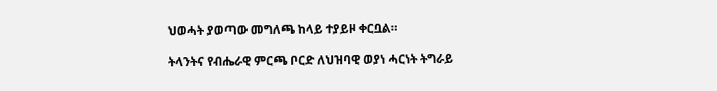ህወሓት ያወጣው መግለጫ ከላይ ተያይዞ ቀርቧል።

ትላንትና የብሔራዊ ምርጫ ቦርድ ለህዝባዊ ወያነ ሓርነት ትግራይ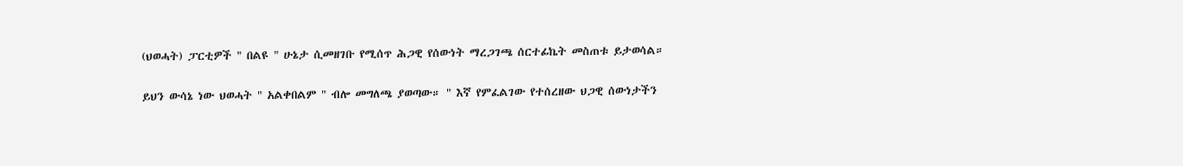(ህወሓት) ፓርቲዎች " በልዩ " ሁኔታ ሲመዘገቡ የሚሰጥ ሕጋዊ የሰውነት ማረጋገጫ ሰርተፊኬት መስጠቱ ይታወሳል።

ይህን ውሳኔ ነው ህወሓት " አልቀበልም " ብሎ መግለጫ ያወጣው። " እኛ የምፈልገው የተሰረዘው ህጋዊ ሰውነታችን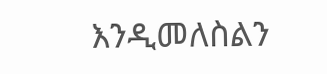እንዲመለስልን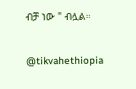ብቻ ነው " ብሏል።

@tikvahethiopia